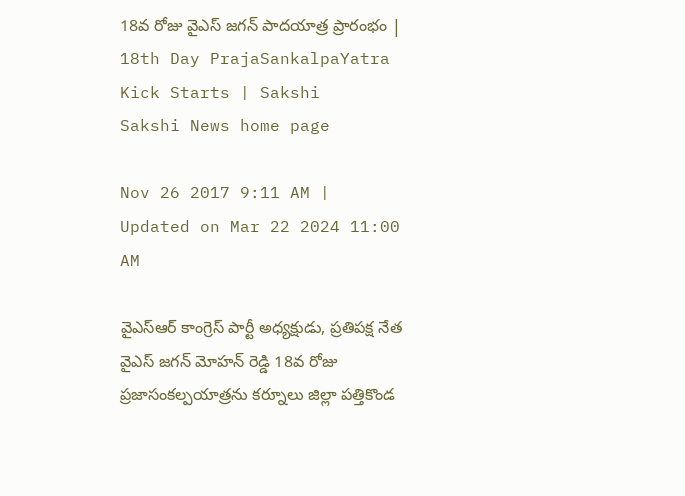18వ రోజు వైఎస్ జగన్ పాదయాత్ర ప్రారంభం | 18th Day PrajaSankalpaYatra Kick Starts | Sakshi
Sakshi News home page

Nov 26 2017 9:11 AM | Updated on Mar 22 2024 11:00 AM

వైఎస్‌ఆర్‌ కాంగ్రెస్‌ పార్టీ అధ్యక్షుడు, ప్రతిపక్ష నేత వైఎస్‌ జగన్‌ మోహన్‌ రెడ్డి 18వ రోజు ప్రజాసంకల్పయాత్రను కర్నూలు జిల్లా పత్తికొండ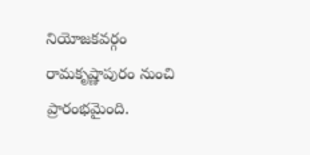నియోజకవర్గం రామకృష్ణాపురం నుంచి ప్రారంభమైంది.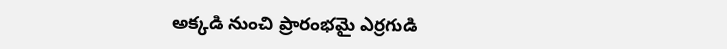అక్కడి నుంచి ప్రారంభమై ఎర్రగుడి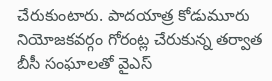చేరుకుంటారు. పాదయాత్ర కోడుమూరు నియోజకవర్గం గోరంట్ల చేరుకున్న తర్వాత బీసీ సంఘాలతో వైఎస్‌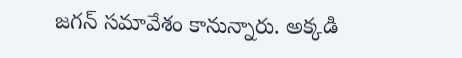జగన్‌ సమావేశం కానున్నారు. అక్కడి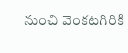నుంచి వెంకటగిరికి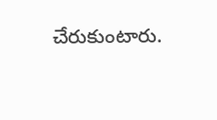చేరుకుంటారు.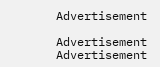Advertisement

Advertisement
Advertisement